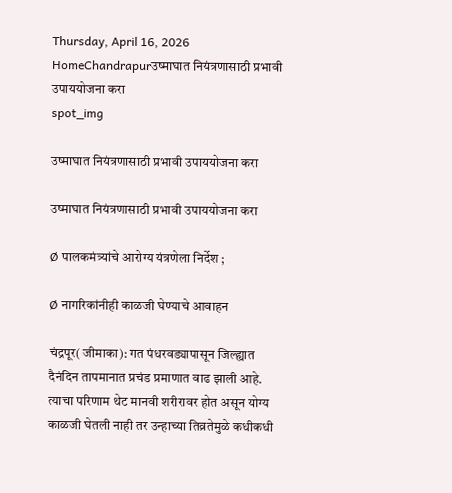Thursday, April 16, 2026
HomeChandrapurउष्माघात नियंत्रणासाठी प्रभावी उपाययोजना करा
spot_img

उष्माघात नियंत्रणासाठी प्रभावी उपाययोजना करा

उष्माघात नियंत्रणासाठी प्रभावी उपाययोजना करा

Ø पालकमंत्र्यांचे आरोग्य यंत्रणेला निर्देश ;

Ø नागरिकांनीही काळजी घेण्याचे आवाहन

चंद्रपूर( जीमाका): गत पंधरवड्यापासून जिल्ह्यात दैनंदिन तापमानात प्रचंड प्रमाणात वाढ झाली आहे. त्याचा परिणाम थेट मानवी शरीरावर होत असून योग्य काळजी घेतली नाही तर उन्हाच्या तिव्रतेमुळे कधीकधी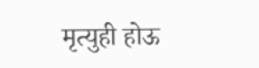मृत्युही होऊ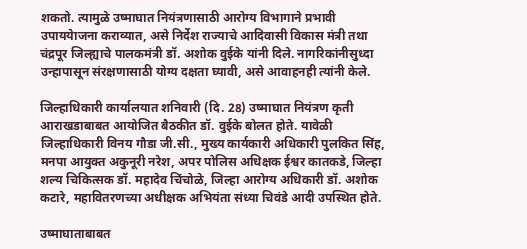शकतो. त्यामुळे उष्माघात नियंत्रणासाठी आरोग्य विभागाने प्रभावी उपाययेाजना कराव्यात, असे निर्देश राज्याचे आदिवासी विकास मंत्री तथा चंद्रपूर जिल्ह्याचे पालकमंत्री डॉ. अशोक वुईके यांनी दिले. नागरिकांनीसुध्दा उन्हापासून संरक्षणासाठी योग्य दक्षता घ्यावी, असे आवाहनही त्यांनी केले.

जिल्हाधिकारी कार्यालयात शनिवारी (दि. 28) उष्माघात नियंत्रण कृती आराखडाबाबत आयोजित बैठकीत डॉ. वुईके बोलत होते. यावेळी जिल्हाधिकारी विनय गौडा जी.सी., मुख्य कार्यकारी अधिकारी पुलकित सिंह, मनपा आयुक्त अकुनूरी नरेश, अपर पोलिस अधिक्षक ईश्वर कातकडे, जिल्हा शल्य चिकित्सक डॉ. महादेव चिंचोळे, जिल्हा आरोग्य अधिकारी डॉ. अशोक कटारे, महावितरणच्या अधीक्षक अभियंता संध्या चिवंडे आदी उपस्थित होते.

उष्माघाताबाबत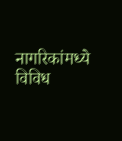नागरिकांमध्ये विविध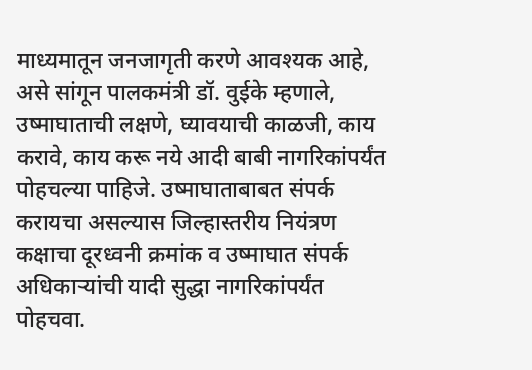माध्यमातून जनजागृती करणे आवश्यक आहे, असे सांगून पालकमंत्री डॉ. वुईके म्हणाले, उष्माघाताची लक्षणे, घ्यावयाची काळजी, काय करावे, काय करू नये आदी बाबी नागरिकांपर्यंत पोहचल्या पाहिजे. उष्माघाताबाबत संपर्क करायचा असल्यास जिल्हास्तरीय नियंत्रण कक्षाचा दूरध्वनी क्रमांक व उष्माघात संपर्क अधिकाऱ्यांची यादी सुद्धा नागरिकांपर्यंत पोहचवा.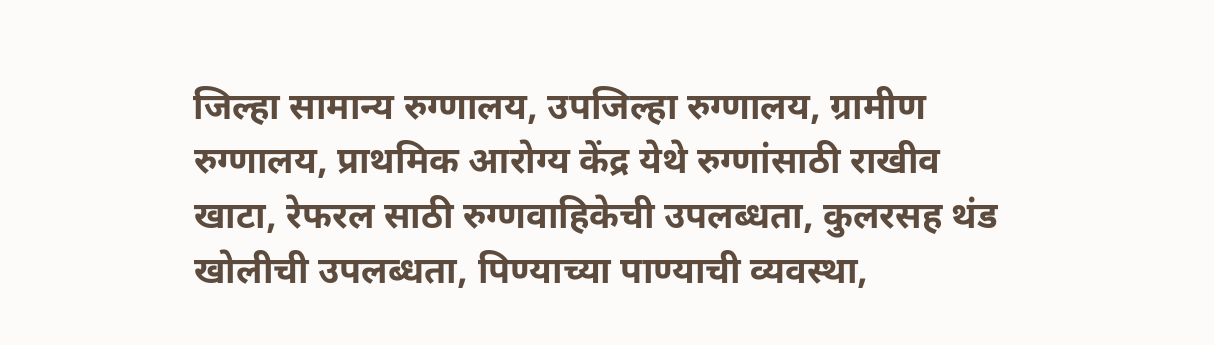जिल्हा सामान्य रुग्णालय, उपजिल्हा रुग्णालय, ग्रामीण रुग्णालय, प्राथमिक आरोग्य केंद्र येथे रुग्णांसाठी राखीव खाटा, रेफरल साठी रुग्णवाहिकेची उपलब्धता, कुलरसह थंड खोलीची उपलब्धता, पिण्याच्या पाण्याची व्यवस्था,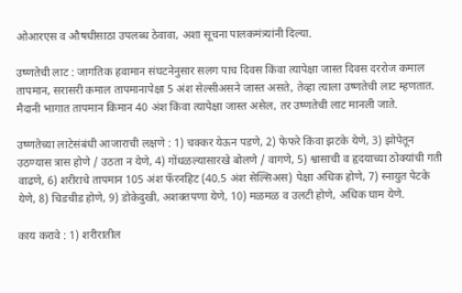ओआरएस व औषधीसाठा उपलब्ध ठेवावा, अशा सूचना पालकमंत्र्यांनी दिल्या.

उष्णतेची लाट : जागतिक हवामान संघटनेनुसार सलग पाच दिवस किंवा त्यापेक्षा जास्त दिवस दररोज कमाल तापमान, सरासरी कमाल तापमानापेक्षा 5 अंश सेल्सीअसने जास्त असते, तेव्हा त्याला उष्णतेची लाट म्हणतात. मैदानी भागात तापमान किमान 40 अंश किंवा त्यापेक्षा जास्त असेल, तर उष्णतेची लाट मानली जाते.

उष्णतेच्या लाटेसंबंधी आजाराची लक्षणे : 1) चक्कर येऊन पडणे, 2) फेफरे किंवा झटके येणे, 3) झोपेतून उठण्यास त्रास होणे / उठता न येणे, 4) गोंधळल्यासारखे बोलणे / वागणे, 5) श्वासाची व हृदयाच्या ठोक्यांची गती वाढणे, 6) शरीराचे तापमान 105 अंश फॅरनहिट (40.5 अंश सेल्सिअस) पेक्षा अधिक होणे, 7) स्नायुत पेटके येणे, 8) चिडचीड होणे, 9) डोकेदुखी, अशक्तपणा येणे, 10) मळमळ व उलटी होणे, अधिक घाम येणे.

काय करावे : 1) शरीरातील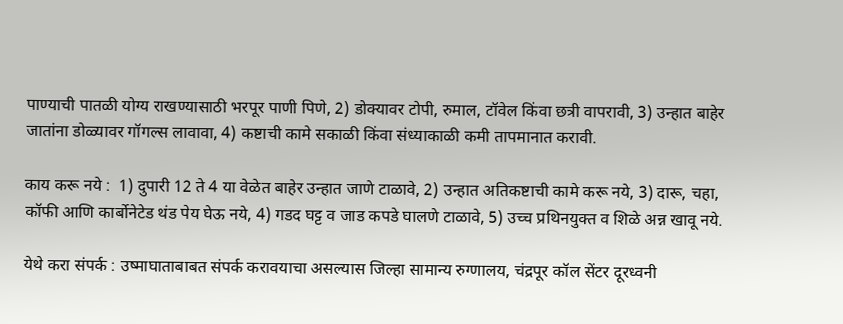पाण्याची पातळी योग्य राखण्यासाठी भरपूर पाणी पिणे, 2) डोक्यावर टोपी, रुमाल, टॉवेल किंवा छत्री वापरावी, 3) उन्हात बाहेर जातांना डोळ्यावर गॉगल्स लावावा, 4) कष्टाची कामे सकाळी किंवा संध्याकाळी कमी तापमानात करावी.

काय करू नये :  1) दुपारी 12 ते 4 या वेळेत बाहेर उन्हात जाणे टाळावे, 2) उन्हात अतिकष्टाची कामे करू नये, 3) दारू, चहा, कॉफी आणि कार्बोनेटेड थंड पेय घेऊ नये, 4) गडद घट्ट व जाड कपडे घालणे टाळावे, 5) उच्च प्रथिनयुक्त व शिळे अन्न खावू नये.

येथे करा संपर्क : उष्माघाताबाबत संपर्क करावयाचा असल्यास जिल्हा सामान्य रुग्णालय, चंद्रपूर कॉल सेंटर दूरध्वनी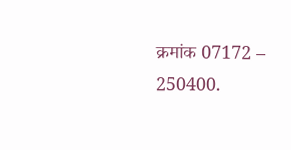क्रमांक 07172 – 250400.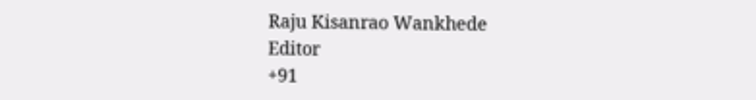Raju Kisanrao Wankhede
Editor
+91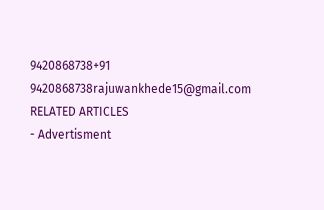9420868738+91 9420868738rajuwankhede15@gmail.com
RELATED ARTICLES
- Advertisment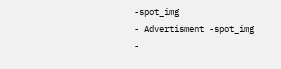-spot_img
- Advertisment -spot_img
-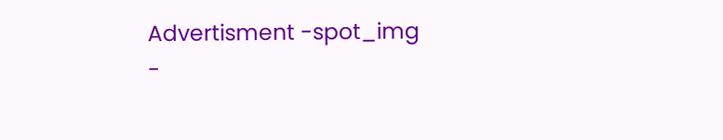Advertisment -spot_img
-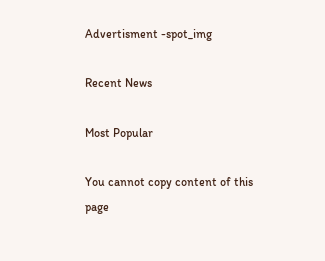Advertisment -spot_img

Recent News

Most Popular

You cannot copy content of this page